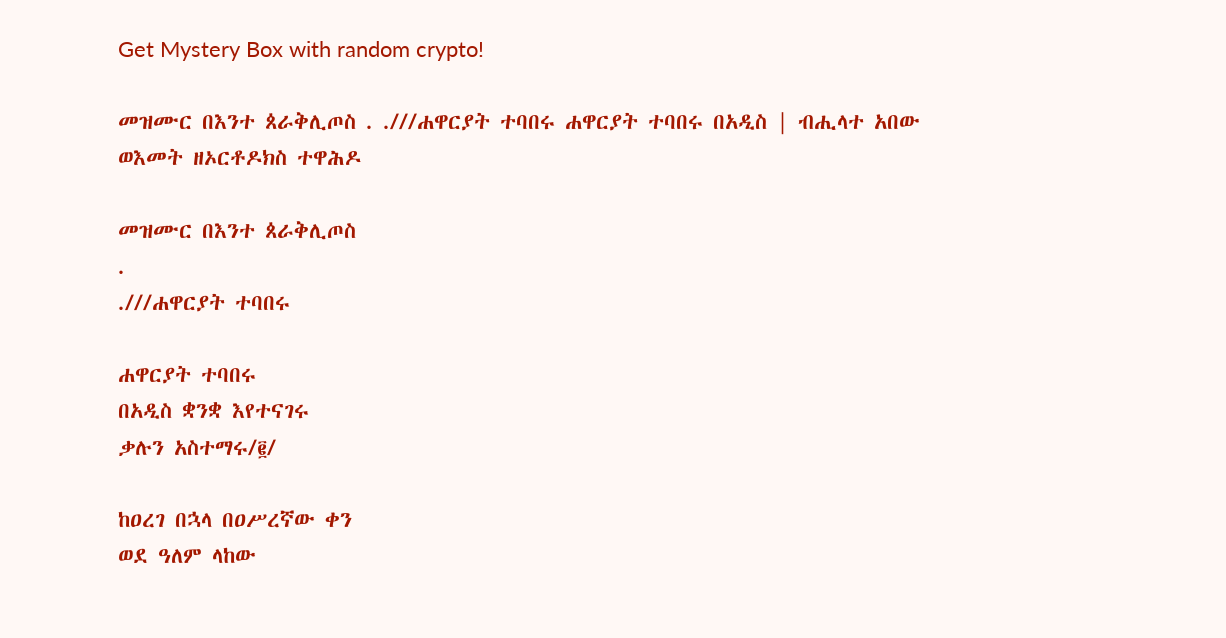Get Mystery Box with random crypto!

መዝሙር በእንተ ጰራቅሊጦስ . .///ሐዋርያት ተባበሩ ሐዋርያት ተባበሩ በአዲስ | ብሒላተ አበው ወእመት ዘኦርቶዶክስ ተዋሕዶ

መዝሙር በእንተ ጰራቅሊጦስ
.
.///ሐዋርያት ተባበሩ

ሐዋርያት ተባበሩ
በአዲስ ቋንቋ እየተናገሩ
ቃሉን አስተማሩ/፪/

ከዐረገ በኋላ በዐሥረኛው ቀን
ወደ ዓለም ላከው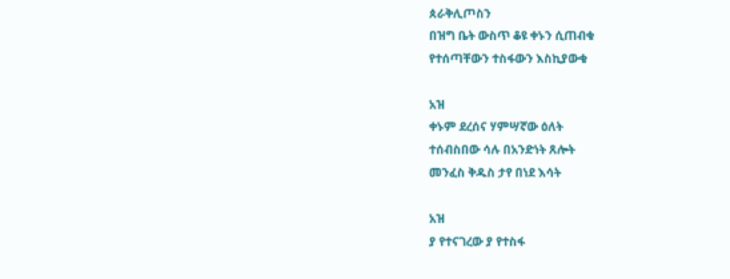ጰራቅሊጦስን
በዝግ ቤት ውስጥ ቆዩ ቀኑን ሲጠብቁ
የተሰጣቸውን ተስፋውን እስኪያውቁ

አዝ
ቀኑም ደረሰና ሃምሣኛው ዕለት
ተሰብስበው ሳሉ በአንድነት ጸሎት
መንፈስ ቅዱስ ታየ በነደ እሳት

አዝ
ያ የተናገረው ያ የተስፋ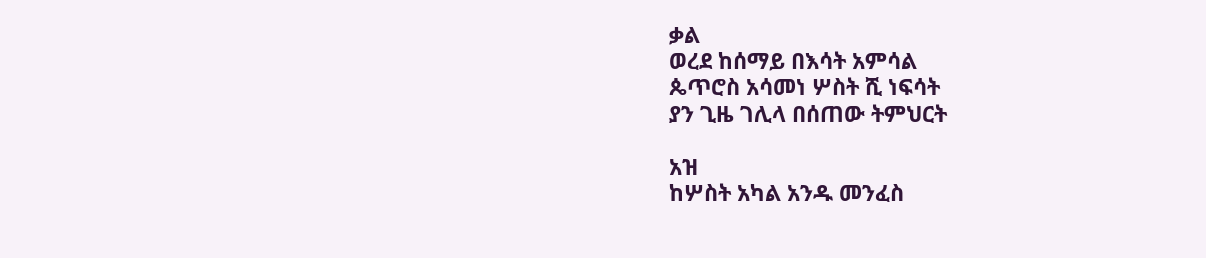ቃል
ወረደ ከሰማይ በእሳት አምሳል
ጴጥሮስ አሳመነ ሦስት ሺ ነፍሳት
ያን ጊዜ ገሊላ በሰጠው ትምህርት

አዝ
ከሦስት አካል አንዱ መንፈስ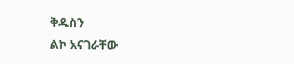ቅዱስን
ልኮ አናገራቸው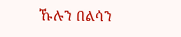ኹሉን በልሳን